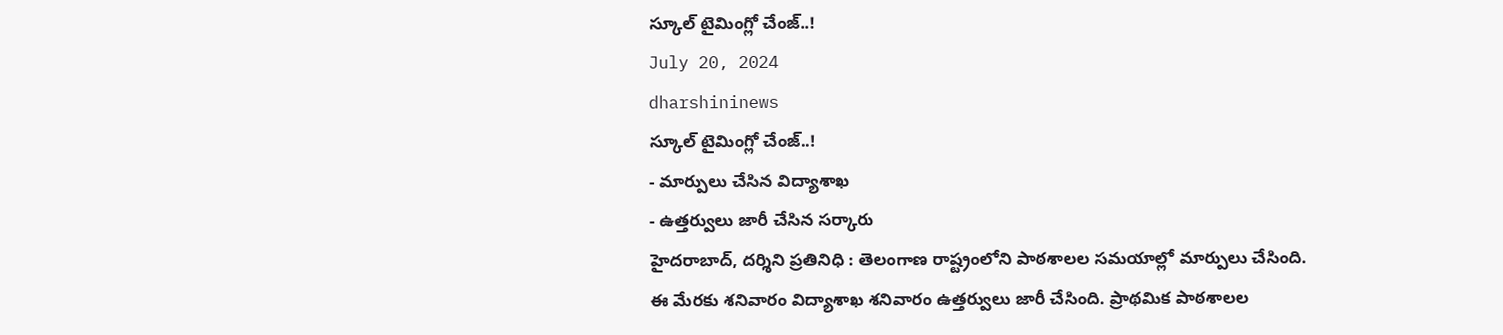స్కూల్ టైమింగ్లో చేంజ్..!
July 20, 2024
dharshininews
స్కూల్ టైమింగ్లో చేంజ్..!
- మార్పులు చేసిన విద్యాశాఖ
- ఉత్తర్వులు జారీ చేసిన సర్కారు
హైదరాబాద్, దర్శిని ప్రతినిధి : తెలంగాణ రాష్ట్రంలోని పాఠశాలల సమయాల్లో మార్పులు చేసింది. ఈ మేరకు శనివారం విద్యాశాఖ శనివారం ఉత్తర్వులు జారీ చేసింది. ప్రాథమిక పాఠశాలల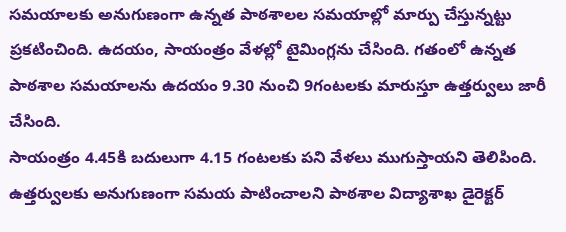సమయాలకు అనుగుణంగా ఉన్నత పాఠశాలల సమయాల్లో మార్పు చేస్తున్నట్టు ప్రకటించింది. ఉదయం, సాయంత్రం వేళల్లో టైమింగ్లను చేసింది. గతంలో ఉన్నత పాఠశాల సమయాలను ఉదయం 9.30 నుంచి 9గంటలకు మారుస్తూ ఉత్తర్వులు జారీ చేసింది.
సాయంత్రం 4.45కి బదులుగా 4.15 గంటలకు పని వేళలు ముగుస్తాయని తెలిపింది. ఉత్తర్వులకు అనుగుణంగా సమయ పాటించాలని పాఠశాల విద్యాశాఖ డైరెక్టర్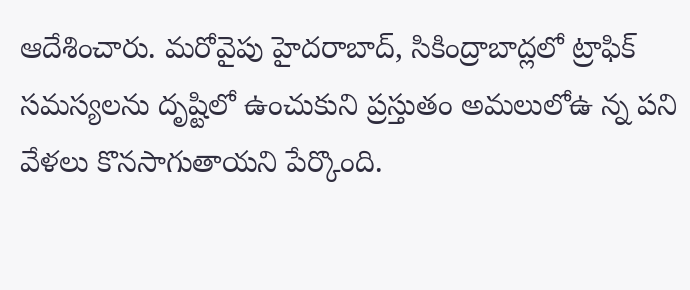ఆదేశించారు. మరోవైపు హైదరాబాద్, సికింద్రాబాద్లలో ట్రాఫిక్ సమస్యలను దృష్టిలో ఉంచుకుని ప్రస్తుతం అమలులోఉ న్న పని వేళలు కొనసాగుతాయని పేర్కొంది.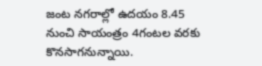జంట నగరాల్లో ఉదయం 8.45 నుంచి సాయంత్రం 4గంటల వరకు కొనసాగనున్నాయి.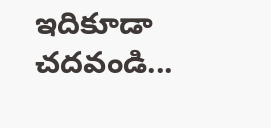ఇదికూడా చదవండి...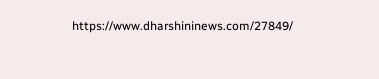https://www.dharshininews.com/27849/